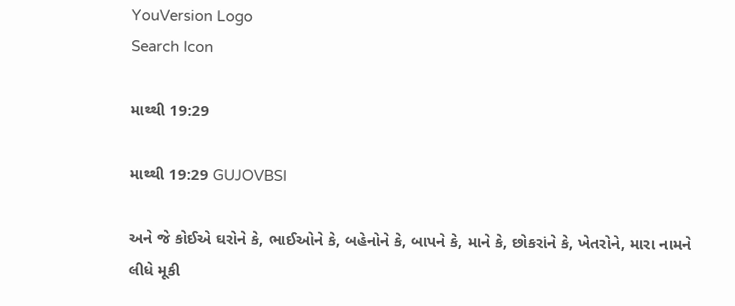YouVersion Logo
Search Icon

માથ્થી 19:29

માથ્થી 19:29 GUJOVBSI

અને જે કોઈએ ઘરોને કે, ભાઈઓને કે, બહેનોને કે, બાપને કે, માને કે, છોકરાંને કે, ખેતરોને, મારા નામને લીધે મૂકી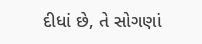દીધાં છે, તે સોગણાં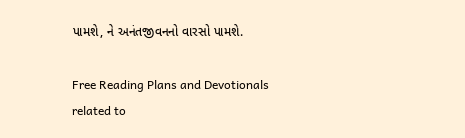પામશે, ને અનંતજીવનનો વારસો પામશે.

Free Reading Plans and Devotionals related to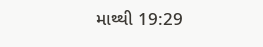માથ્થી 19:29